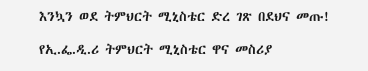እንኳን ወደ ትምህርት ሚኒስቴር ድረ ገጽ በደህና መጡ!

የኢ.ፌ.ዲ.ሪ ትምህርት ሚኒስቴር ዋና መስሪያ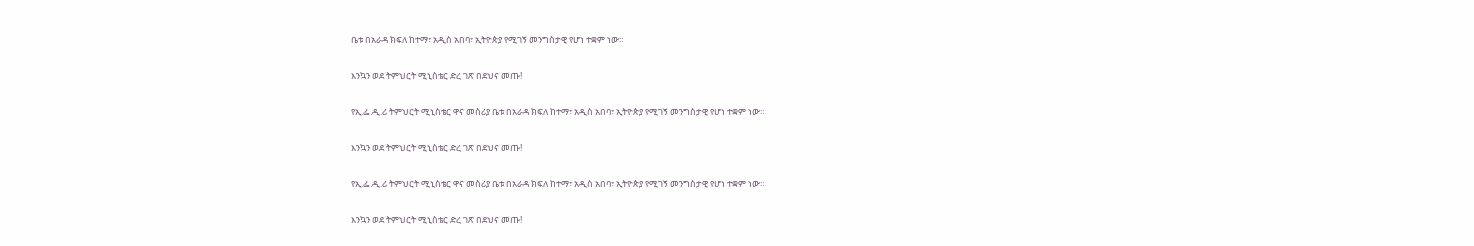ቤቱ በአራዳ ክፍለ ከተማ፣ አዲስ አበባ፣ ኢትዮጵያ የሚገኝ መንግስታዊ የሆነ ተቋም ነው።

እንኳን ወደ ትምህርት ሚኒስቴር ድረ ገጽ በደህና መጡ!

የኢ.ፌ.ዲ.ሪ ትምህርት ሚኒስቴር ዋና መስሪያ ቤቱ በአራዳ ክፍለ ከተማ፣ አዲስ አበባ፣ ኢትዮጵያ የሚገኝ መንግስታዊ የሆነ ተቋም ነው።

እንኳን ወደ ትምህርት ሚኒስቴር ድረ ገጽ በደህና መጡ!

የኢ.ፌ.ዲ.ሪ ትምህርት ሚኒስቴር ዋና መስሪያ ቤቱ በአራዳ ክፍለ ከተማ፣ አዲስ አበባ፣ ኢትዮጵያ የሚገኝ መንግስታዊ የሆነ ተቋም ነው።

እንኳን ወደ ትምህርት ሚኒስቴር ድረ ገጽ በደህና መጡ!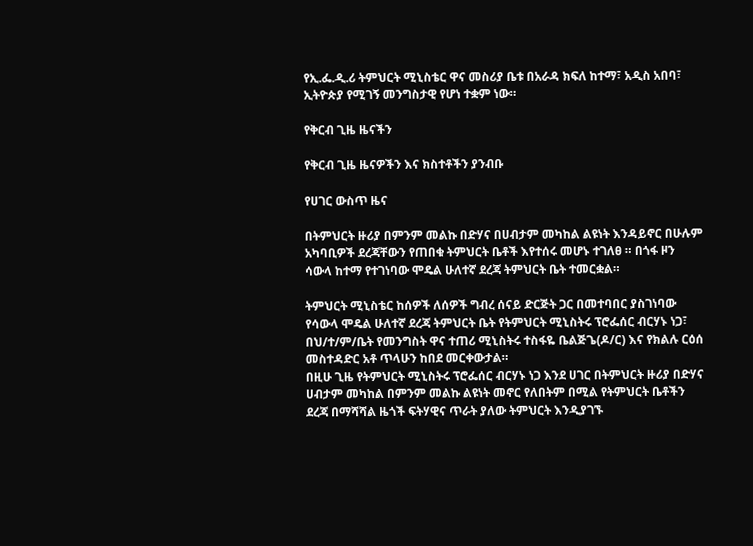የኢ.ፌ.ዲ.ሪ ትምህርት ሚኒስቴር ዋና መስሪያ ቤቱ በአራዳ ክፍለ ከተማ፣ አዲስ አበባ፣ ኢትዮጵያ የሚገኝ መንግስታዊ የሆነ ተቋም ነው።

የቅርብ ጊዜ ዜናችን

የቅርብ ጊዜ ዜናዎችን እና ክስተቶችን ያንብቡ

የሀገር ውስጥ ዜና

በትምህርት ዙሪያ በምንም መልኩ በድሃና በሀብታም መካከል ልዩነት እንዳይኖር በሁሉም አካባቢዎች ደረጃቸውን የጠበቁ ትምህርት ቤቶች እየተሰሩ መሆኑ ተገለፀ ። በጎፋ ዞን ሳውላ ከተማ የተገነባው ሞዴል ሁለተኛ ደረጃ ትምህርት ቤት ተመርቋል።

ትምህርት ሚኒስቴር ከሰዎች ለሰዎች ግብረ ሰናይ ድርጅት ጋር በመተባበር ያስገነባው የሳውላ ሞዴል ሁለተኛ ደረጃ ትምህርት ቤት የትምህርት ሚኒስትሩ ፕሮፌሰር ብርሃኑ ነጋ፣ በህ/ተ/ም/ቤት የመንግስት ዋና ተጠሪ ሚኒስትሩ ተስፋዬ ቤልጅጌ(ዶ/ር) እና የክልሉ ርዕሰ መስተዳድር አቶ ጥላሁን ከበደ መርቀውታል።
በዚሁ ጊዜ የትምህርት ሚኒስትሩ ፕሮፌሰር ብርሃኑ ነጋ እንደ ሀገር በትምህርት ዙሪያ በድሃና ሀብታም መካከል በምንም መልኩ ልዩነት መኖር የለበትም በሚል የትምህርት ቤቶችን ደረጃ በማሻሻል ዜጎች ፍትሃዊና ጥራት ያለው ትምህርት እንዲያገኙ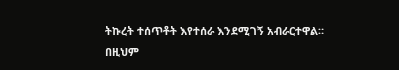ትኩረት ተሰጥቶት እየተሰራ እንደሚገኝ አብራርተዋል።
በዚህም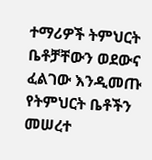ተማሪዎች ትምህርት ቤቶቻቸውን ወደውና ፈልገው እንዲመጡ የትምህርት ቤቶችን መሠረተ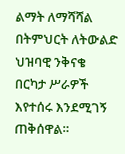ልማት ለማሻሻል በትምህርት ለትውልድ ህዝባዊ ንቅናቄ በርካታ ሥራዎች እየተሰሩ እንደሚገኝ ጠቅሰዋል።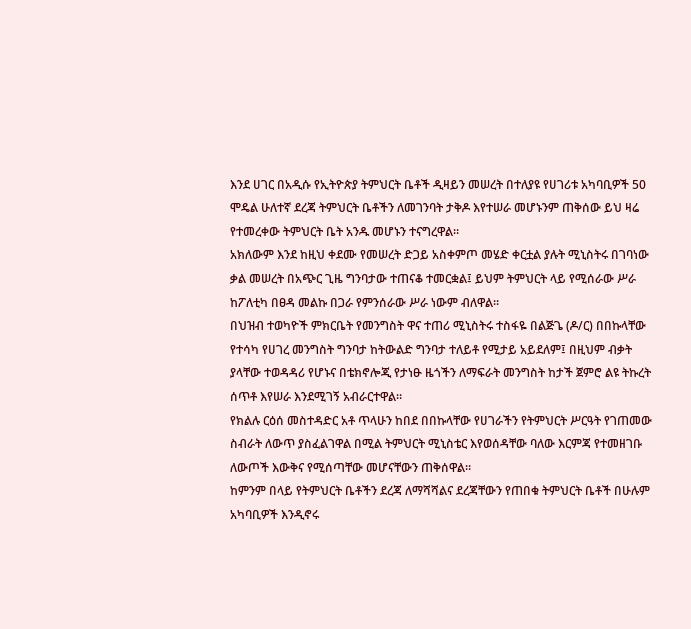እንደ ሀገር በአዲሱ የኢትዮጵያ ትምህርት ቤቶች ዲዛይን መሠረት በተለያዩ የሀገሪቱ አካባቢዎች 50 ሞዴል ሁለተኛ ደረጃ ትምህርት ቤቶችን ለመገንባት ታቅዶ እየተሠራ መሆኑንም ጠቅሰው ይህ ዛሬ የተመረቀው ትምህርት ቤት አንዱ መሆኑን ተናግረዋል።
አክለውም እንደ ከዚህ ቀደሙ የመሠረት ድጋይ አስቀምጦ መሄድ ቀርቷል ያሉት ሚኒስትሩ በገባነው ቃል መሠረት በአጭር ጊዜ ግንባታው ተጠናቆ ተመርቋል፤ ይህም ትምህርት ላይ የሚሰራው ሥራ ከፖለቲካ በፀዳ መልኩ በጋራ የምንሰራው ሥራ ነውም ብለዋል።
በህዝብ ተወካዮች ምክርቤት የመንግስት ዋና ተጠሪ ሚኒስትሩ ተስፋዬ በልጅጌ (ዶ/ር) በበኩላቸው የተሳካ የሀገረ መንግስት ግንባታ ከትውልድ ግንባታ ተለይቶ የሚታይ አይደለም፤ በዚህም ብቃት ያላቸው ተወዳዳሪ የሆኑና በቴክኖሎጂ የታነፁ ዜጎችን ለማፍራት መንግስት ከታች ጀምሮ ልዩ ትኩረት ሰጥቶ እየሠራ እንደሚገኝ አብራርተዋል።
የክልሉ ርዕሰ መስተዳድር አቶ ጥላሁን ከበደ በበኩላቸው የሀገራችን የትምህርት ሥርዓት የገጠመው ስብራት ለውጥ ያስፈልገዋል በሚል ትምህርት ሚኒስቴር እየወሰዳቸው ባለው እርምጃ የተመዘገቡ ለውጦች እውቅና የሚሰጣቸው መሆናቸውን ጠቅሰዋል።
ከምንም በላይ የትምህርት ቤቶችን ደረጃ ለማሻሻልና ደረጃቸውን የጠበቁ ትምህርት ቤቶች በሁሉም አካባቢዎች እንዲኖሩ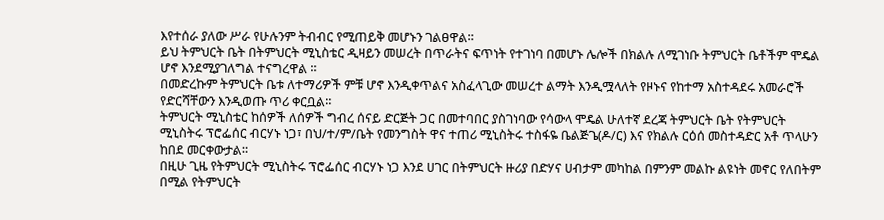እየተሰራ ያለው ሥራ የሁሉንም ትብብር የሚጠይቅ መሆኑን ገልፀዋል።
ይህ ትምህርት ቤት በትምህርት ሚኒስቴር ዲዛይን መሠረት በጥራትና ፍጥነት የተገነባ በመሆኑ ሌሎች በክልሉ ለሚገነቡ ትምህርት ቤቶችም ሞዴል ሆኖ እንደሚያገለግል ተናግረዋል ።
በመድረኩም ትምህርት ቤቱ ለተማሪዎች ምቹ ሆኖ እንዲቀጥልና አስፈላጊው መሠረተ ልማት እንዲሟላለት የዞኑና የከተማ አስተዳደሩ አመራሮች የድርሻቸውን እንዲወጡ ጥሪ ቀርቧል።
ትምህርት ሚኒስቴር ከሰዎች ለሰዎች ግብረ ሰናይ ድርጅት ጋር በመተባበር ያስገነባው የሳውላ ሞዴል ሁለተኛ ደረጃ ትምህርት ቤት የትምህርት ሚኒስትሩ ፕሮፌሰር ብርሃኑ ነጋ፣ በህ/ተ/ም/ቤት የመንግስት ዋና ተጠሪ ሚኒስትሩ ተስፋዬ ቤልጅጌ(ዶ/ር) እና የክልሉ ርዕሰ መስተዳድር አቶ ጥላሁን ከበደ መርቀውታል።
በዚሁ ጊዜ የትምህርት ሚኒስትሩ ፕሮፌሰር ብርሃኑ ነጋ እንደ ሀገር በትምህርት ዙሪያ በድሃና ሀብታም መካከል በምንም መልኩ ልዩነት መኖር የለበትም በሚል የትምህርት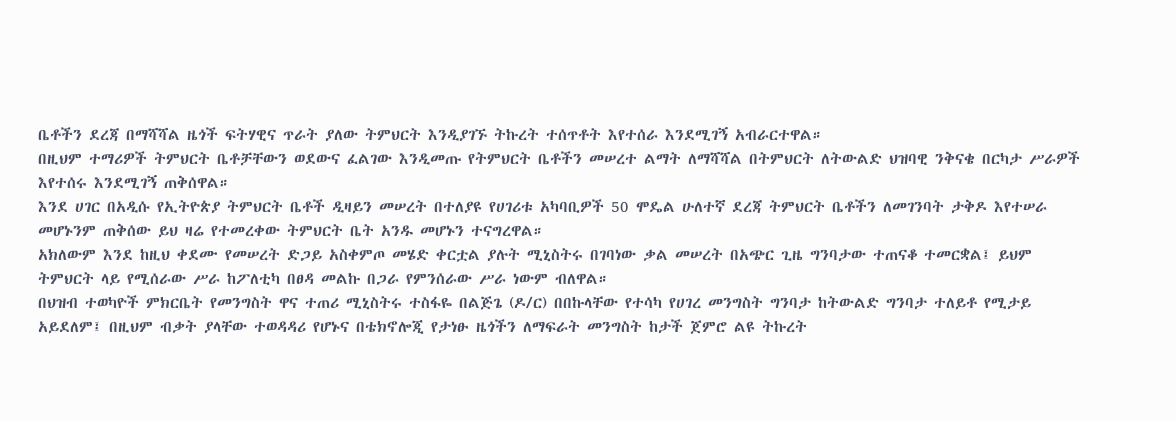ቤቶችን ደረጃ በማሻሻል ዜጎች ፍትሃዊና ጥራት ያለው ትምህርት እንዲያገኙ ትኩረት ተሰጥቶት እየተሰራ እንደሚገኝ አብራርተዋል።
በዚህም ተማሪዎች ትምህርት ቤቶቻቸውን ወደውና ፈልገው እንዲመጡ የትምህርት ቤቶችን መሠረተ ልማት ለማሻሻል በትምህርት ለትውልድ ህዝባዊ ንቅናቄ በርካታ ሥራዎች እየተሰሩ እንደሚገኝ ጠቅሰዋል።
እንደ ሀገር በአዲሱ የኢትዮጵያ ትምህርት ቤቶች ዲዛይን መሠረት በተለያዩ የሀገሪቱ አካባቢዎች 50 ሞዴል ሁለተኛ ደረጃ ትምህርት ቤቶችን ለመገንባት ታቅዶ እየተሠራ መሆኑንም ጠቅሰው ይህ ዛሬ የተመረቀው ትምህርት ቤት አንዱ መሆኑን ተናግረዋል።
አክለውም እንደ ከዚህ ቀደሙ የመሠረት ድጋይ አስቀምጦ መሄድ ቀርቷል ያሉት ሚኒስትሩ በገባነው ቃል መሠረት በአጭር ጊዜ ግንባታው ተጠናቆ ተመርቋል፤ ይህም ትምህርት ላይ የሚሰራው ሥራ ከፖለቲካ በፀዳ መልኩ በጋራ የምንሰራው ሥራ ነውም ብለዋል።
በህዝብ ተወካዮች ምክርቤት የመንግስት ዋና ተጠሪ ሚኒስትሩ ተስፋዬ በልጅጌ (ዶ/ር) በበኩላቸው የተሳካ የሀገረ መንግስት ግንባታ ከትውልድ ግንባታ ተለይቶ የሚታይ አይደለም፤ በዚህም ብቃት ያላቸው ተወዳዳሪ የሆኑና በቴክኖሎጂ የታነፁ ዜጎችን ለማፍራት መንግስት ከታች ጀምሮ ልዩ ትኩረት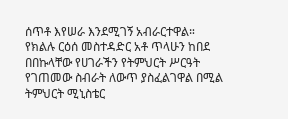ሰጥቶ እየሠራ እንደሚገኝ አብራርተዋል።
የክልሉ ርዕሰ መስተዳድር አቶ ጥላሁን ከበደ በበኩላቸው የሀገራችን የትምህርት ሥርዓት የገጠመው ስብራት ለውጥ ያስፈልገዋል በሚል ትምህርት ሚኒስቴር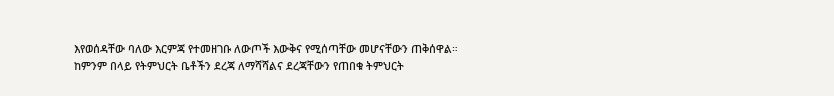እየወሰዳቸው ባለው እርምጃ የተመዘገቡ ለውጦች እውቅና የሚሰጣቸው መሆናቸውን ጠቅሰዋል።
ከምንም በላይ የትምህርት ቤቶችን ደረጃ ለማሻሻልና ደረጃቸውን የጠበቁ ትምህርት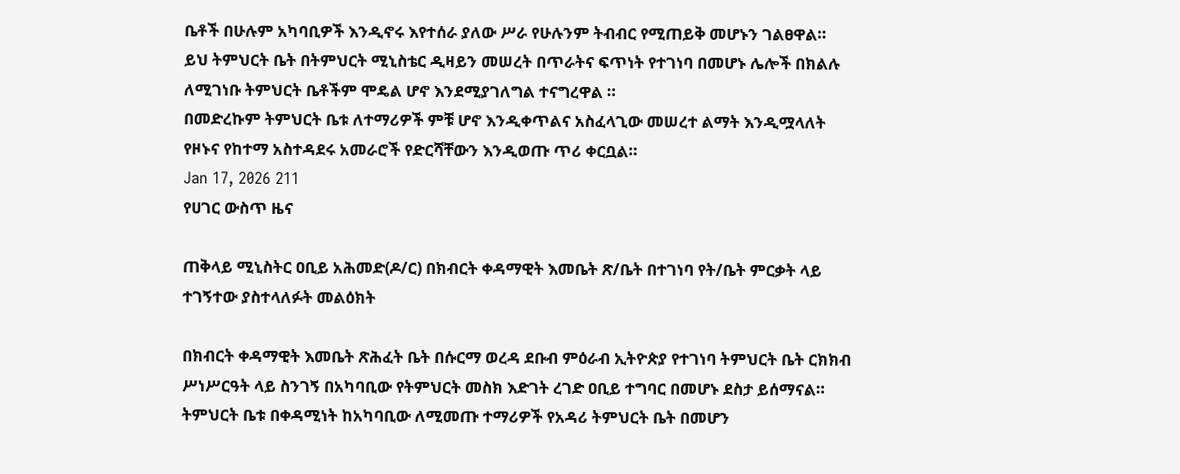ቤቶች በሁሉም አካባቢዎች እንዲኖሩ እየተሰራ ያለው ሥራ የሁሉንም ትብብር የሚጠይቅ መሆኑን ገልፀዋል።
ይህ ትምህርት ቤት በትምህርት ሚኒስቴር ዲዛይን መሠረት በጥራትና ፍጥነት የተገነባ በመሆኑ ሌሎች በክልሉ ለሚገነቡ ትምህርት ቤቶችም ሞዴል ሆኖ እንደሚያገለግል ተናግረዋል ።
በመድረኩም ትምህርት ቤቱ ለተማሪዎች ምቹ ሆኖ እንዲቀጥልና አስፈላጊው መሠረተ ልማት እንዲሟላለት የዞኑና የከተማ አስተዳደሩ አመራሮች የድርሻቸውን እንዲወጡ ጥሪ ቀርቧል።
Jan 17, 2026 211
የሀገር ውስጥ ዜና

ጠቅላይ ሚኒስትር ዐቢይ አሕመድ(ዶ/ር) በክብርት ቀዳማዊት እመቤት ጽ/ቤት በተገነባ የት/ቤት ምርቃት ላይ ተገኝተው ያስተላለፉት መልዕክት

በክብርት ቀዳማዊት እመቤት ጽሕፈት ቤት በሱርማ ወረዳ ደቡብ ምዕራብ ኢትዮጵያ የተገነባ ትምህርት ቤት ርክክብ ሥነሥርዓት ላይ ስንገኝ በአካባቢው የትምህርት መስክ እድገት ረገድ ዐቢይ ተግባር በመሆኑ ደስታ ይሰማናል።
ትምህርት ቤቱ በቀዳሚነት ከአካባቢው ለሚመጡ ተማሪዎች የአዳሪ ትምህርት ቤት በመሆን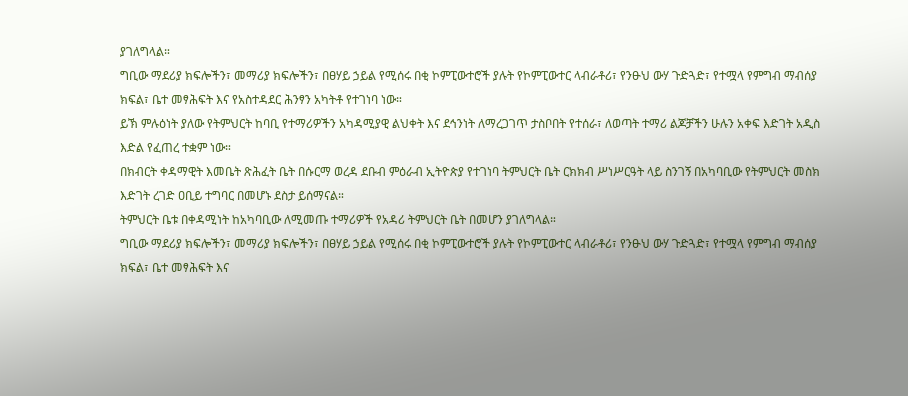ያገለግላል።
ግቢው ማደሪያ ክፍሎችን፣ መማሪያ ክፍሎችን፣ በፀሃይ ኃይል የሚሰሩ በቂ ኮምፒውተሮች ያሉት የኮምፒውተር ላብራቶሪ፣ የንፁህ ውሃ ጉድጓድ፣ የተሟላ የምግብ ማብሰያ ክፍል፣ ቤተ መፃሕፍት እና የአስተዳደር ሕንፃን አካትቶ የተገነባ ነው።
ይኽ ምሉዕነት ያለው የትምህርት ከባቢ የተማሪዎችን አካዳሚያዊ ልህቀት እና ደኅንነት ለማረጋገጥ ታስቦበት የተሰራ፣ ለወጣት ተማሪ ልጆቻችን ሁሉን አቀፍ እድገት አዲስ እድል የፈጠረ ተቋም ነው።
በክብርት ቀዳማዊት እመቤት ጽሕፈት ቤት በሱርማ ወረዳ ደቡብ ምዕራብ ኢትዮጵያ የተገነባ ትምህርት ቤት ርክክብ ሥነሥርዓት ላይ ስንገኝ በአካባቢው የትምህርት መስክ እድገት ረገድ ዐቢይ ተግባር በመሆኑ ደስታ ይሰማናል።
ትምህርት ቤቱ በቀዳሚነት ከአካባቢው ለሚመጡ ተማሪዎች የአዳሪ ትምህርት ቤት በመሆን ያገለግላል።
ግቢው ማደሪያ ክፍሎችን፣ መማሪያ ክፍሎችን፣ በፀሃይ ኃይል የሚሰሩ በቂ ኮምፒውተሮች ያሉት የኮምፒውተር ላብራቶሪ፣ የንፁህ ውሃ ጉድጓድ፣ የተሟላ የምግብ ማብሰያ ክፍል፣ ቤተ መፃሕፍት እና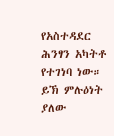የአስተዳደር ሕንፃን አካትቶ የተገነባ ነው።
ይኽ ምሉዕነት ያለው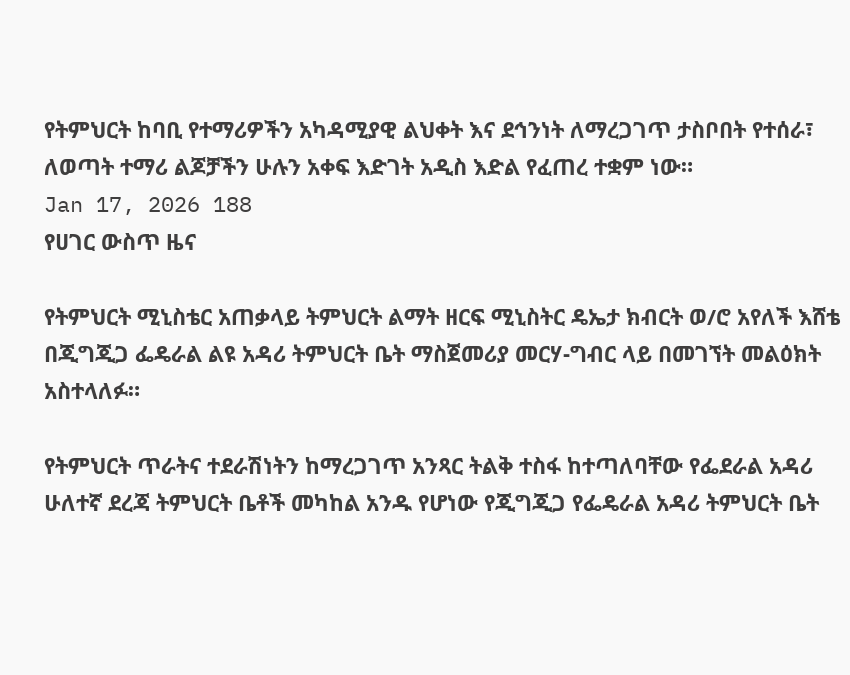የትምህርት ከባቢ የተማሪዎችን አካዳሚያዊ ልህቀት እና ደኅንነት ለማረጋገጥ ታስቦበት የተሰራ፣ ለወጣት ተማሪ ልጆቻችን ሁሉን አቀፍ እድገት አዲስ እድል የፈጠረ ተቋም ነው።
Jan 17, 2026 188
የሀገር ውስጥ ዜና

የትምህርት ሚኒስቴር አጠቃላይ ትምህርት ልማት ዘርፍ ሚኒስትር ዴኤታ ክብርት ወ/ሮ አየለች እሸቴ በጂግጂጋ ፌዴራል ልዩ አዳሪ ትምህርት ቤት ማስጀመሪያ መርሃ-ግብር ላይ በመገኘት መልዕክት አስተላለፉ።

የትምህርት ጥራትና ተደራሽነትን ከማረጋገጥ አንጻር ትልቅ ተስፋ ከተጣለባቸው የፌደራል አዳሪ ሁለተኛ ደረጃ ትምህርት ቤቶች መካከል አንዱ የሆነው የጂግጂጋ የፌዴራል አዳሪ ትምህርት ቤት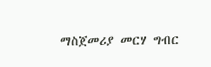ማስጀመሪያ መርሃ ግብር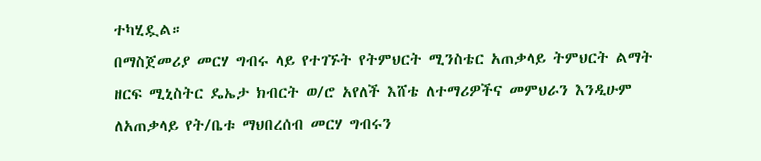ተካሂዷል።
በማስጀመሪያ መርሃ ግብሩ ላይ የተገኙት የትምህርት ሚንስቴር አጠቃላይ ትምህርት ልማት ዘርፍ ሚኒስትር ዴኤታ ክብርት ወ/ሮ አየለች እሸቴ ለተማሪዎችና መምህራን እንዲሁም ለአጠቃላይ የት/ቤቱ ማህበረሰብ መርሃ ግብሩን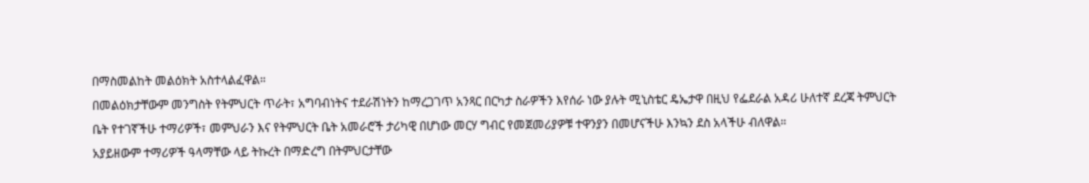በማስመልከት መልዕክት አስተላልፈዋል።
በመልዕክታቸውም መንግስት የትምህርት ጥራት፣ አግባብነትና ተደራሽነትን ከማረጋገጥ አንጻር በርካታ ስራዎችን እየሰራ ነው ያሉት ሚኒስቴር ዴኤታዋ በዚህ የፌደራል አዳሪ ሁለተኛ ደረጃ ትምህርት ቤት የተገኛችሁ ተማሪዎች፣ መምህራን እና የትምህርት ቤት አመራሮች ታሪካዊ በሆነው መርሃ ግብር የመጀመሪያዎቹ ተዋንያን በመሆናችሁ እንኳን ደስ አላችሁ ብለዋል።
አያይዘውም ተማሪዎች ዓላማቸው ላይ ትኩረት በማድረግ በትምህርታቸው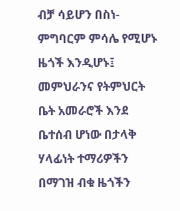ብቻ ሳይሆን በስነ-ምግባርም ምሳሌ የሚሆኑ ዜጎች እንዲሆኑ፤ መምህራንና የትምህርት ቤት አመራሮች እንደ ቤተሰብ ሆነው በታላቅ ሃላፊነት ተማሪዎችን በማገዝ ብቁ ዜጎችን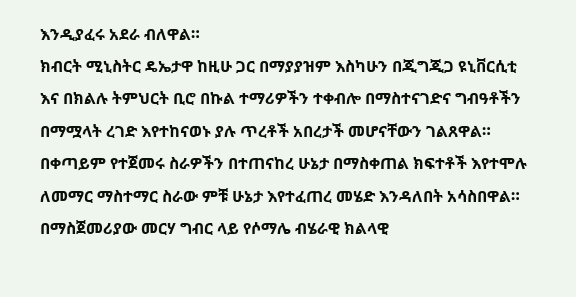እንዲያፈሩ አደራ ብለዋል።
ክብርት ሚኒስትር ዴኤታዋ ከዚሁ ጋር በማያያዝም እስካሁን በጂግጂጋ ዩኒቨርሲቲ እና በክልሉ ትምህርት ቢሮ በኩል ተማሪዎችን ተቀብሎ በማስተናገድና ግብዓቶችን በማሟላት ረገድ እየተከናወኑ ያሉ ጥረቶች አበረታች መሆናቸውን ገልጸዋል።
በቀጣይም የተጀመሩ ስራዎችን በተጠናከረ ሁኔታ በማስቀጠል ክፍተቶች እየተሞሉ ለመማር ማስተማር ስራው ምቹ ሁኔታ እየተፈጠረ መሄድ እንዳለበት አሳስበዋል።
በማስጀመሪያው መርሃ ግብር ላይ የሶማሌ ብሄራዊ ክልላዊ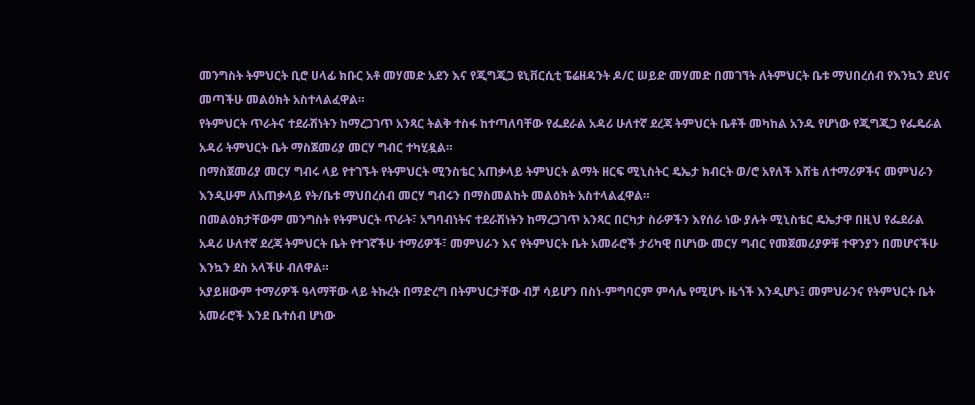መንግስት ትምህርት ቢሮ ሀላፊ ክቡር አቶ መሃመድ አደን እና የጂግጂጋ ዩኒቨርሲቲ ፔሬዘዳንት ዶ/ር ሠይድ መሃመድ በመገኘት ለትምህርት ቤቱ ማህበረሰብ የእንኳን ደህና መጣችሁ መልዕክት አስተላልፈዋል።
የትምህርት ጥራትና ተደራሽነትን ከማረጋገጥ አንጻር ትልቅ ተስፋ ከተጣለባቸው የፌደራል አዳሪ ሁለተኛ ደረጃ ትምህርት ቤቶች መካከል አንዱ የሆነው የጂግጂጋ የፌዴራል አዳሪ ትምህርት ቤት ማስጀመሪያ መርሃ ግብር ተካሂዷል።
በማስጀመሪያ መርሃ ግብሩ ላይ የተገኙት የትምህርት ሚንስቴር አጠቃላይ ትምህርት ልማት ዘርፍ ሚኒስትር ዴኤታ ክብርት ወ/ሮ አየለች እሸቴ ለተማሪዎችና መምህራን እንዲሁም ለአጠቃላይ የት/ቤቱ ማህበረሰብ መርሃ ግብሩን በማስመልከት መልዕክት አስተላልፈዋል።
በመልዕክታቸውም መንግስት የትምህርት ጥራት፣ አግባብነትና ተደራሽነትን ከማረጋገጥ አንጻር በርካታ ስራዎችን እየሰራ ነው ያሉት ሚኒስቴር ዴኤታዋ በዚህ የፌደራል አዳሪ ሁለተኛ ደረጃ ትምህርት ቤት የተገኛችሁ ተማሪዎች፣ መምህራን እና የትምህርት ቤት አመራሮች ታሪካዊ በሆነው መርሃ ግብር የመጀመሪያዎቹ ተዋንያን በመሆናችሁ እንኳን ደስ አላችሁ ብለዋል።
አያይዘውም ተማሪዎች ዓላማቸው ላይ ትኩረት በማድረግ በትምህርታቸው ብቻ ሳይሆን በስነ-ምግባርም ምሳሌ የሚሆኑ ዜጎች እንዲሆኑ፤ መምህራንና የትምህርት ቤት አመራሮች እንደ ቤተሰብ ሆነው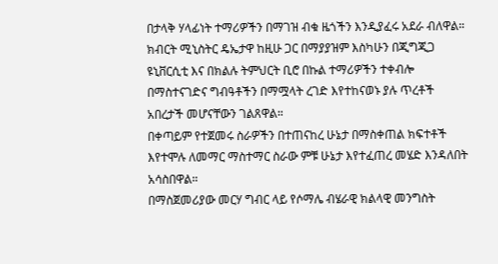በታላቅ ሃላፊነት ተማሪዎችን በማገዝ ብቁ ዜጎችን እንዲያፈሩ አደራ ብለዋል።
ክብርት ሚኒስትር ዴኤታዋ ከዚሁ ጋር በማያያዝም እስካሁን በጂግጂጋ ዩኒቨርሲቲ እና በክልሉ ትምህርት ቢሮ በኩል ተማሪዎችን ተቀብሎ በማስተናገድና ግብዓቶችን በማሟላት ረገድ እየተከናወኑ ያሉ ጥረቶች አበረታች መሆናቸውን ገልጸዋል።
በቀጣይም የተጀመሩ ስራዎችን በተጠናከረ ሁኔታ በማስቀጠል ክፍተቶች እየተሞሉ ለመማር ማስተማር ስራው ምቹ ሁኔታ እየተፈጠረ መሄድ እንዳለበት አሳስበዋል።
በማስጀመሪያው መርሃ ግብር ላይ የሶማሌ ብሄራዊ ክልላዊ መንግስት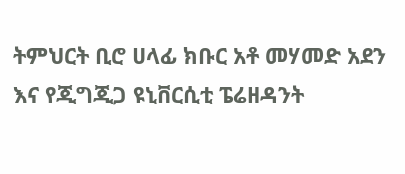ትምህርት ቢሮ ሀላፊ ክቡር አቶ መሃመድ አደን እና የጂግጂጋ ዩኒቨርሲቲ ፔሬዘዳንት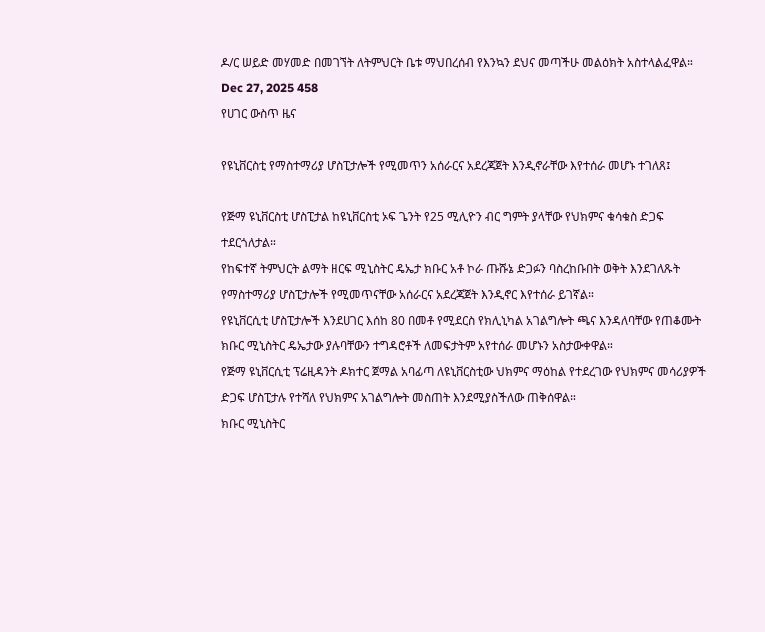ዶ/ር ሠይድ መሃመድ በመገኘት ለትምህርት ቤቱ ማህበረሰብ የእንኳን ደህና መጣችሁ መልዕክት አስተላልፈዋል።
Dec 27, 2025 458
የሀገር ውስጥ ዜና

የዩኒቨርስቲ የማስተማሪያ ሆስፒታሎች የሚመጥን አሰራርና አደረጃጀት እንዲኖራቸው እየተሰራ መሆኑ ተገለጸ፤

የጅማ ዩኒቨርስቲ ሆስፒታል ከዩኒቨርስቲ ኦፍ ጌንት የ25 ሚሊዮን ብር ግምት ያላቸው የህክምና ቁሳቁስ ድጋፍ ተደርጎለታል።
የከፍተኛ ትምህርት ልማት ዘርፍ ሚኒስትር ዴኤታ ክቡር አቶ ኮራ ጡሹኔ ድጋፉን ባስረከቡበት ወቅት እንደገለጹት የማስተማሪያ ሆስፒታሎች የሚመጥናቸው አሰራርና አደረጃጀት እንዲኖር እየተሰራ ይገኛል።
የዩኒቨርሲቲ ሆስፒታሎች እንደሀገር እሰከ 80 በመቶ የሚደርስ የክሊኒካል አገልግሎት ጫና እንዳለባቸው የጠቆሙት ክቡር ሚኒስትር ዴኤታው ያሉባቸውን ተግዳሮቶች ለመፍታትም አየተሰራ መሆኑን አስታውቀዋል።
የጅማ ዩኒቨርሲቲ ፕሬዚዳንት ዶክተር ጀማል አባፊጣ ለዩኒቨርስቲው ህክምና ማዕከል የተደረገው የህክምና መሳሪያዎች ድጋፍ ሆስፒታሉ የተሻለ የህክምና አገልግሎት መስጠት እንደሚያስችለው ጠቅሰዋል።
ክቡር ሚኒስትር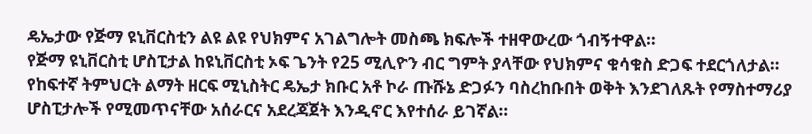ዴኤታው የጅማ ዩኒቨርስቲን ልዩ ልዩ የህክምና አገልግሎት መስጫ ክፍሎች ተዘዋውረው ጎብኝተዋል።
የጅማ ዩኒቨርስቲ ሆስፒታል ከዩኒቨርስቲ ኦፍ ጌንት የ25 ሚሊዮን ብር ግምት ያላቸው የህክምና ቁሳቁስ ድጋፍ ተደርጎለታል።
የከፍተኛ ትምህርት ልማት ዘርፍ ሚኒስትር ዴኤታ ክቡር አቶ ኮራ ጡሹኔ ድጋፉን ባስረከቡበት ወቅት እንደገለጹት የማስተማሪያ ሆስፒታሎች የሚመጥናቸው አሰራርና አደረጃጀት እንዲኖር እየተሰራ ይገኛል።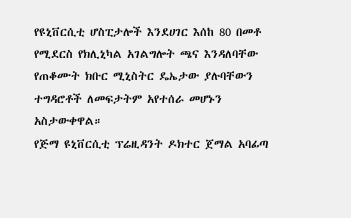የዩኒቨርሲቲ ሆስፒታሎች እንደሀገር እሰከ 80 በመቶ የሚደርስ የክሊኒካል አገልግሎት ጫና እንዳለባቸው የጠቆሙት ክቡር ሚኒስትር ዴኤታው ያሉባቸውን ተግዳሮቶች ለመፍታትም አየተሰራ መሆኑን አስታውቀዋል።
የጅማ ዩኒቨርሲቲ ፕሬዚዳንት ዶክተር ጀማል አባፊጣ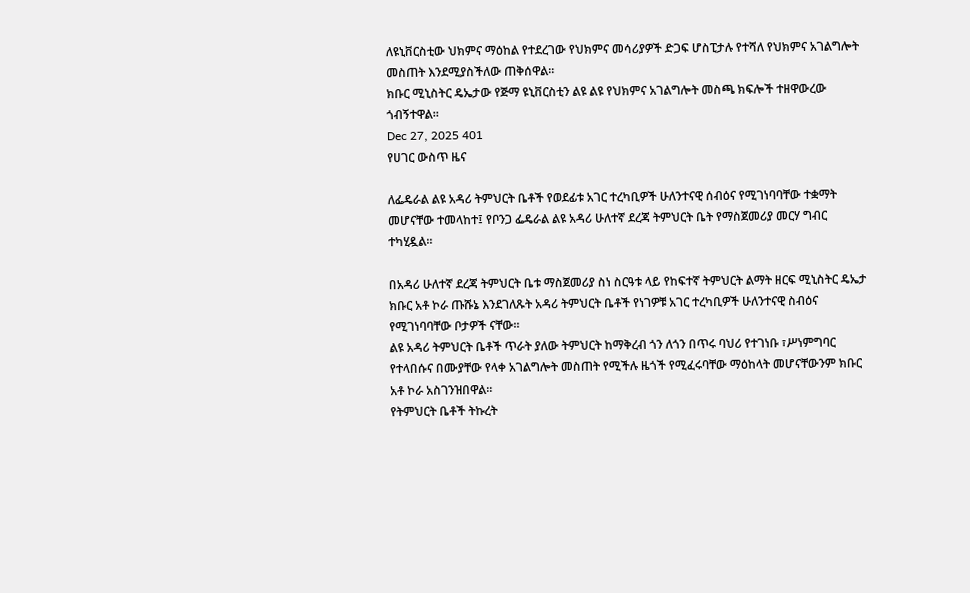ለዩኒቨርስቲው ህክምና ማዕከል የተደረገው የህክምና መሳሪያዎች ድጋፍ ሆስፒታሉ የተሻለ የህክምና አገልግሎት መስጠት እንደሚያስችለው ጠቅሰዋል።
ክቡር ሚኒስትር ዴኤታው የጅማ ዩኒቨርስቲን ልዩ ልዩ የህክምና አገልግሎት መስጫ ክፍሎች ተዘዋውረው ጎብኝተዋል።
Dec 27, 2025 401
የሀገር ውስጥ ዜና

ለፌዴራል ልዩ አዳሪ ትምህርት ቤቶች የወደፊቱ አገር ተረካቢዎች ሁለንተናዊ ሰብዕና የሚገነባባቸው ተቋማት መሆናቸው ተመላከተ፤ የቦንጋ ፌዴራል ልዩ አዳሪ ሁለተኛ ደረጃ ትምህርት ቤት የማስጀመሪያ መርሃ ግብር ተካሂዷል።

በአዳሪ ሁለተኛ ደረጃ ትምህርት ቤቱ ማስጀመሪያ ስነ ስርዓቱ ላይ የከፍተኛ ትምህርት ልማት ዘርፍ ሚኒስትር ዴኤታ ክቡር አቶ ኮራ ጡሹኔ እንደገለጹት አዳሪ ትምህርት ቤቶች የነገዎቹ አገር ተረካቢዎች ሁለንተናዊ ስብዕና የሚገነባባቸው ቦታዎች ናቸው።
ልዩ አዳሪ ትምህርት ቤቶች ጥራት ያለው ትምህርት ከማቅረብ ጎን ለጎን በጥሩ ባህሪ የተገነቡ ፣ሥነምግባር የተላበሱና በሙያቸው የላቀ አገልግሎት መስጠት የሚችሉ ዜጎች የሚፈሩባቸው ማዕከላት መሆናቸውንም ክቡር አቶ ኮራ አስገንዝበዋል።
የትምህርት ቤቶች ትኩረት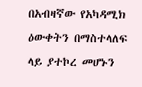በአብዛኛው የአካዳሚክ ዕውቀትን በማስተላለፍ ላይ ያተኮረ መሆኑን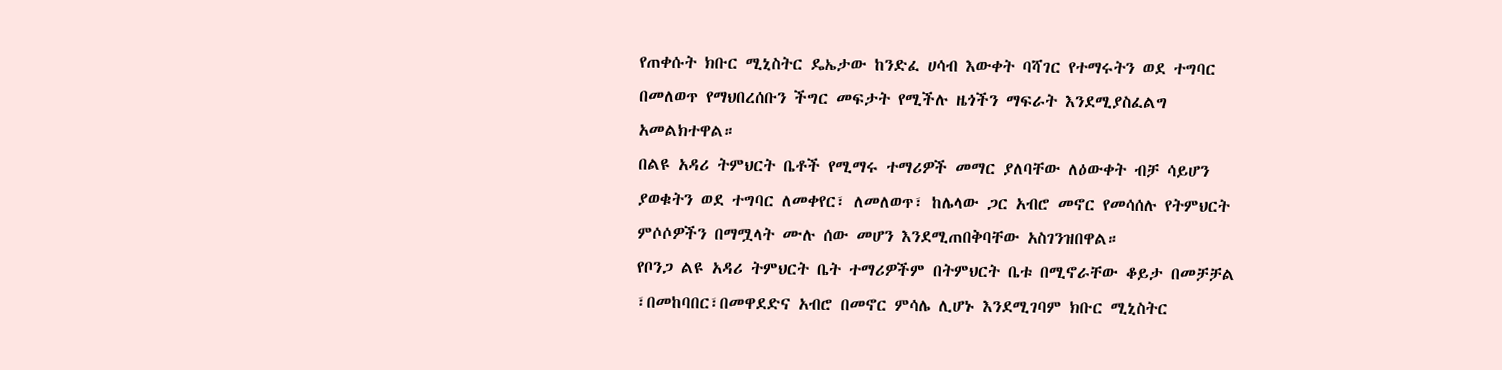የጠቀሱት ክቡር ሚኒስትር ዴኤታው ከንድፈ ሀሳብ እውቀት ባሻገር የተማሩትን ወደ ተግባር በመለወጥ የማህበረሰቡን ችግር መፍታት የሚችሉ ዜጎችን ማፍራት እንደሚያስፈልግ አመልክተዋል።
በልዩ አዳሪ ትምህርት ቤቶች የሚማሩ ተማሪዎች መማር ያለባቸው ለዕውቀት ብቻ ሳይሆን ያወቁትን ወደ ተግባር ለመቀየር፣ ለመለወጥ፣ ከሌላው ጋር አብሮ መኖር የመሳሰሉ የትምህርት ምሶሶዎችን በማሟላት ሙሉ ሰው መሆን እንደሚጠበቅባቸው አስገንዝበዋል።
የቦንጋ ልዩ አዳሪ ትምህርት ቤት ተማሪዎችም በትምህርት ቤቱ በሚኖራቸው ቆይታ በመቻቻል ፣በመከባበር፣በመዋደድና አብሮ በመኖር ምሳሌ ሊሆኑ እንደሚገባም ክቡር ሚኒስትር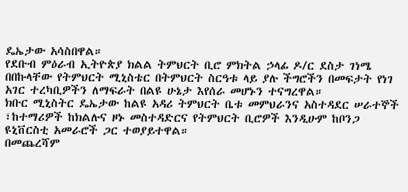ዴኤታው አሳስበዋል።
የደቡብ ምዕራብ ኢትዮጵያ ክልል ትምህርት ቢሮ ምክትል ኃላፊ ዶ/ር ደስታ ገነሜ በበኩላቸው የትምህርት ሚኒስቴር በትምህርት ስርዓቱ ላይ ያሉ ችግሮችን በመፍታት የነገ አገር ተረካቢዎችን ለማፍራት በልዩ ሁኔታ እየሰራ መሆኑን ተናግረዋል።
ክቡር ሚኒስትር ዴኤታው ከልዩ አዳሪ ትምህርት ቤቱ መምህራንና አስተዳደር ሠራተኞች ፣ከተማሪዎች ከክልሉና ዞኑ መስተዳድርና የትምህርት ቢሮዎች እንዲሁም ከቦንጋ ዩኒቨርስቲ አመራሮች ጋር ተወያይተዋል።
በመጨረሻም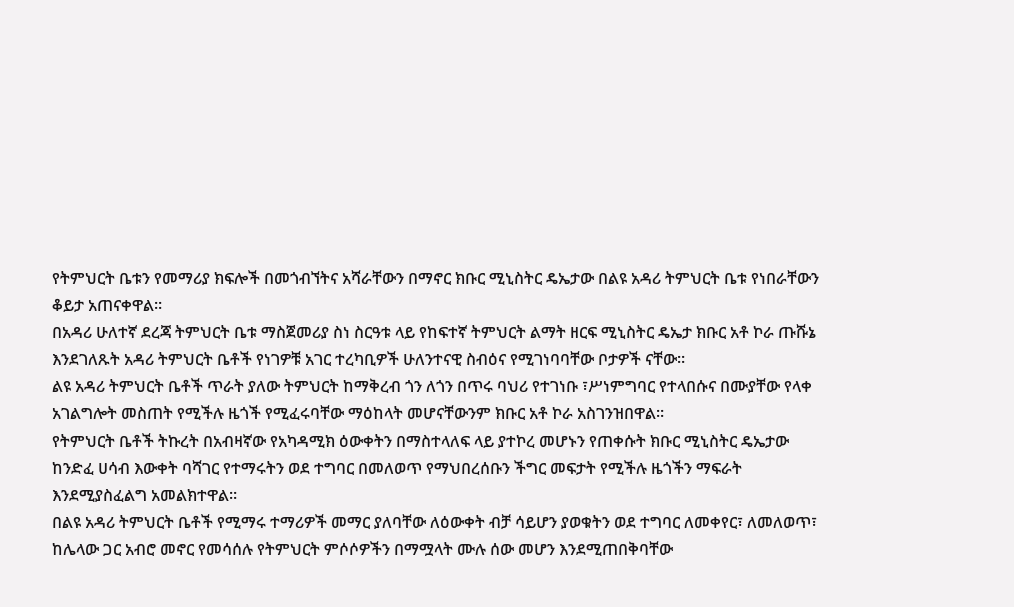የትምህርት ቤቱን የመማሪያ ክፍሎች በመጎብኘትና አሻራቸውን በማኖር ክቡር ሚኒስትር ዴኤታው በልዩ አዳሪ ትምህርት ቤቱ የነበራቸውን ቆይታ አጠናቀዋል።
በአዳሪ ሁለተኛ ደረጃ ትምህርት ቤቱ ማስጀመሪያ ስነ ስርዓቱ ላይ የከፍተኛ ትምህርት ልማት ዘርፍ ሚኒስትር ዴኤታ ክቡር አቶ ኮራ ጡሹኔ እንደገለጹት አዳሪ ትምህርት ቤቶች የነገዎቹ አገር ተረካቢዎች ሁለንተናዊ ስብዕና የሚገነባባቸው ቦታዎች ናቸው።
ልዩ አዳሪ ትምህርት ቤቶች ጥራት ያለው ትምህርት ከማቅረብ ጎን ለጎን በጥሩ ባህሪ የተገነቡ ፣ሥነምግባር የተላበሱና በሙያቸው የላቀ አገልግሎት መስጠት የሚችሉ ዜጎች የሚፈሩባቸው ማዕከላት መሆናቸውንም ክቡር አቶ ኮራ አስገንዝበዋል።
የትምህርት ቤቶች ትኩረት በአብዛኛው የአካዳሚክ ዕውቀትን በማስተላለፍ ላይ ያተኮረ መሆኑን የጠቀሱት ክቡር ሚኒስትር ዴኤታው ከንድፈ ሀሳብ እውቀት ባሻገር የተማሩትን ወደ ተግባር በመለወጥ የማህበረሰቡን ችግር መፍታት የሚችሉ ዜጎችን ማፍራት እንደሚያስፈልግ አመልክተዋል።
በልዩ አዳሪ ትምህርት ቤቶች የሚማሩ ተማሪዎች መማር ያለባቸው ለዕውቀት ብቻ ሳይሆን ያወቁትን ወደ ተግባር ለመቀየር፣ ለመለወጥ፣ ከሌላው ጋር አብሮ መኖር የመሳሰሉ የትምህርት ምሶሶዎችን በማሟላት ሙሉ ሰው መሆን እንደሚጠበቅባቸው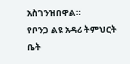አስገንዝበዋል።
የቦንጋ ልዩ አዳሪ ትምህርት ቤት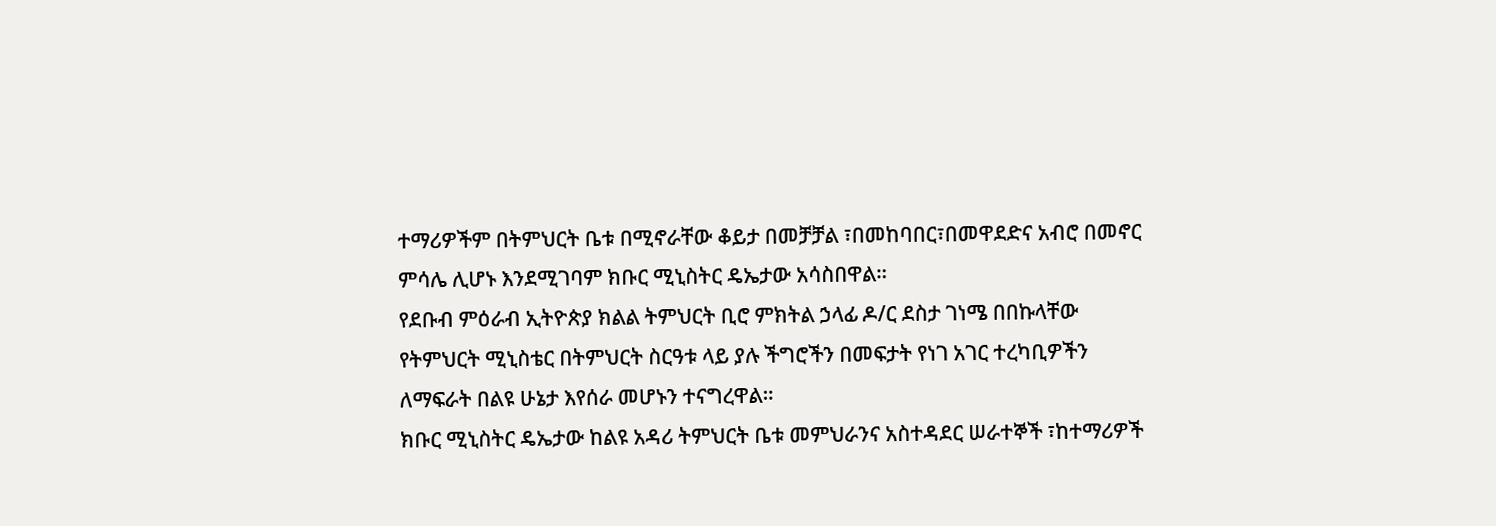ተማሪዎችም በትምህርት ቤቱ በሚኖራቸው ቆይታ በመቻቻል ፣በመከባበር፣በመዋደድና አብሮ በመኖር ምሳሌ ሊሆኑ እንደሚገባም ክቡር ሚኒስትር ዴኤታው አሳስበዋል።
የደቡብ ምዕራብ ኢትዮጵያ ክልል ትምህርት ቢሮ ምክትል ኃላፊ ዶ/ር ደስታ ገነሜ በበኩላቸው የትምህርት ሚኒስቴር በትምህርት ስርዓቱ ላይ ያሉ ችግሮችን በመፍታት የነገ አገር ተረካቢዎችን ለማፍራት በልዩ ሁኔታ እየሰራ መሆኑን ተናግረዋል።
ክቡር ሚኒስትር ዴኤታው ከልዩ አዳሪ ትምህርት ቤቱ መምህራንና አስተዳደር ሠራተኞች ፣ከተማሪዎች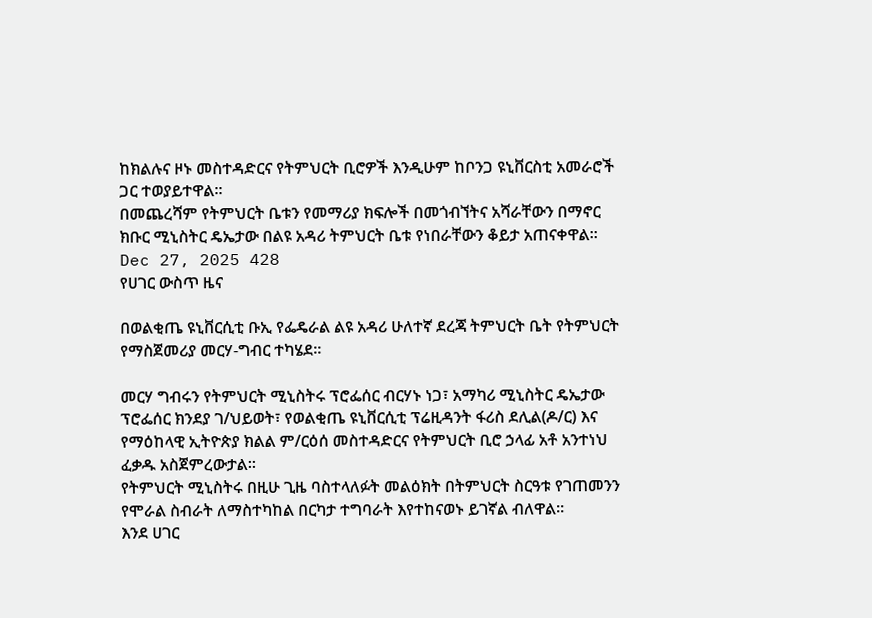ከክልሉና ዞኑ መስተዳድርና የትምህርት ቢሮዎች እንዲሁም ከቦንጋ ዩኒቨርስቲ አመራሮች ጋር ተወያይተዋል።
በመጨረሻም የትምህርት ቤቱን የመማሪያ ክፍሎች በመጎብኘትና አሻራቸውን በማኖር ክቡር ሚኒስትር ዴኤታው በልዩ አዳሪ ትምህርት ቤቱ የነበራቸውን ቆይታ አጠናቀዋል።
Dec 27, 2025 428
የሀገር ውስጥ ዜና

በወልቂጤ ዩኒቨርሲቲ ቡኢ የፌዴራል ልዩ አዳሪ ሁለተኛ ደረጃ ትምህርት ቤት የትምህርት የማስጀመሪያ መርሃ-ግብር ተካሄደ።

መርሃ ግብሩን የትምህርት ሚኒስትሩ ፕሮፌሰር ብርሃኑ ነጋ፣ አማካሪ ሚኒስትር ዴኤታው ፕሮፌሰር ክንደያ ገ/ህይወት፣ የወልቂጤ ዩኒቨርሲቲ ፕሬዚዳንት ፋሪስ ደሊል(ዶ/ር) እና የማዕከላዊ ኢትዮጵያ ክልል ም/ርዕሰ መስተዳድርና የትምህርት ቢሮ ኃላፊ አቶ አንተነህ ፈቃዱ አስጀምረውታል።
የትምህርት ሚኒስትሩ በዚሁ ጊዜ ባስተላለፉት መልዕክት በትምህርት ስርዓቱ የገጠመንን የሞራል ስብራት ለማስተካከል በርካታ ተግባራት እየተከናወኑ ይገኛል ብለዋል።
እንደ ሀገር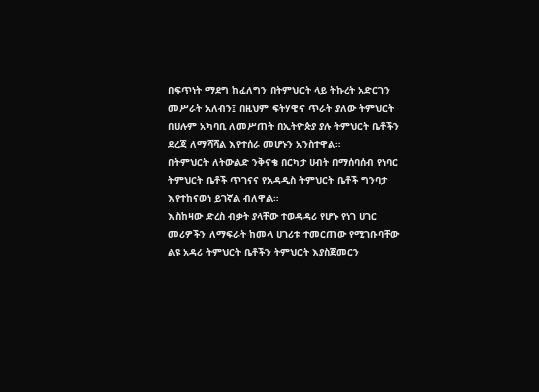በፍጥነት ማደግ ከፈለግን በትምህርት ላይ ትኩረት አድርገን መሥራት አለብን፤ በዚህም ፍትሃዊና ጥራት ያለው ትምህርት በሀሉም አካባቢ ለመሥጠት በኢትዮጵያ ያሉ ትምህርት ቤቶችን ደረጃ ለማሻሻል እየተሰራ መሆኑን አንስተዋል።
በትምህርት ለትውልድ ንቅናቄ በርካታ ሀብት በማሰባሰብ የነባር ትምህርት ቤቶች ጥገናና የአዳዲስ ትምህርት ቤቶች ግንባታ እየተከናወነ ይገኛል ብለዋል።
እስከዛው ድረስ ብቃት ያላቸው ተወዳዳሪ የሆኑ የነገ ሀገር መሪዎችን ለማፍራት ከመላ ሀገሪቱ ተመርጠው የሚገቡባቸው ልዩ አዳሪ ትምህርት ቤቶችን ትምህርት እያስጀመርን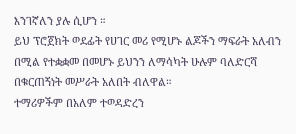እንገኛለን ያሉ ሲሆን ።
ይህ ፕሮጀክት ወደፊት የሀገር መሪ የሚሆኑ ልጆችን ማፍራት አለብን በሚል የተቋቋመ በመሆኑ ይህንን ለማሳካት ሁሉም ባለድርሻ በቁርጠኝነት መሥራት አለበት ብለዋል።
ተማሪዎችም በአለም ተወዳድረን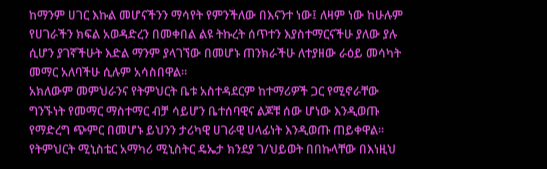ከማንም ሀገር እኩል መሆናችንን ማሳየት የምንችለው በእናንተ ነው፤ ለዛም ነው ከሁሉም የሀገራችን ክፍል አወዳድረን በመቀበል ልዩ ትኩረት ሰጥተን እያስተማርናችሁ ያለው ያሉ ሲሆን ያገኛችሁት እድል ማንም ያላገኘው በመሆኑ ጠንክራችሁ ለተያዘው ራዕይ መሳካት መማር አለባችሁ ሲሉም አሳስበዋል።
አክለውም መምህራንና የትምህርት ቤቱ አስተዳደርም ከተማሪዎች ጋር የሚኖራቸው ግንኙነት የመማር ማስተማር ብቻ ሳይሆን ቤተሰባዊና ልጆቹ ሰው ሆነው እንዲወጡ የማድረግ ጭምር በመሆኑ ይህንን ታሪካዊ ሀገራዊ ሀላፊነት እንዲወጡ ጠይቀዋል።
የትምህርት ሚኒስቴር አማካሪ ሚኒስትር ዴኤታ ክንደያ ገ/ህይወት በበኩላቸው በእነዚህ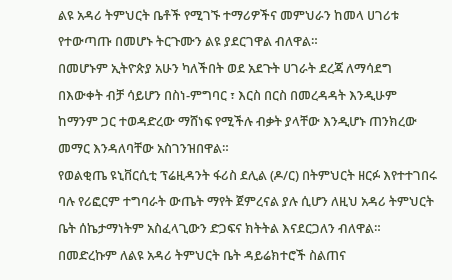ልዩ አዳሪ ትምህርት ቤቶች የሚገኙ ተማሪዎችና መምህራን ከመላ ሀገሪቱ የተውጣጡ በመሆኑ ትርጉሙን ልዩ ያደርገዋል ብለዋል።
በመሆኑም ኢትዮጵያ አሁን ካለችበት ወደ አደጉት ሀገራት ደረጃ ለማሳደግ በእውቀት ብቻ ሳይሆን በስነ-ምግባር ፣ እርስ በርስ በመረዳዳት እንዲሁም ከማንም ጋር ተወዳድረው ማሸነፍ የሚችሉ ብቃት ያላቸው እንዲሆኑ ጠንክረው መማር እንዳለባቸው አስገንዝበዋል።
የወልቂጤ ዩኒቨርሲቲ ፕሬዚዳንት ፋሪስ ደሊል (ዶ/ር) በትምህርት ዘርፉ እየተተገበሩ ባሉ የሪፎርም ተግባራት ውጤት ማየት ጀምረናል ያሉ ሲሆን ለዚህ አዳሪ ትምህርት ቤት ሰኬታማነትም አስፈላጊውን ድጋፍና ክትትል እናደርጋለን ብለዋል።
በመድረኩም ለልዩ አዳሪ ትምህርት ቤት ዳይሬክተሮች ስልጠና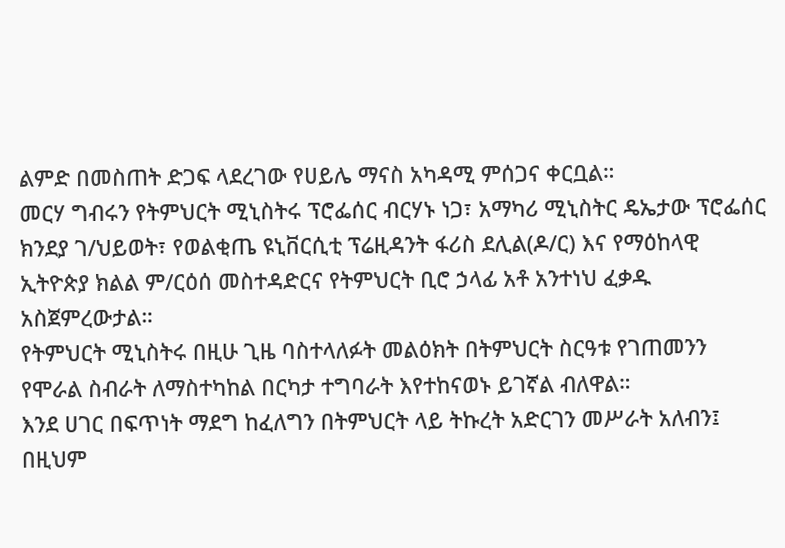ልምድ በመስጠት ድጋፍ ላደረገው የሀይሌ ማናስ አካዳሚ ምሰጋና ቀርቧል።
መርሃ ግብሩን የትምህርት ሚኒስትሩ ፕሮፌሰር ብርሃኑ ነጋ፣ አማካሪ ሚኒስትር ዴኤታው ፕሮፌሰር ክንደያ ገ/ህይወት፣ የወልቂጤ ዩኒቨርሲቲ ፕሬዚዳንት ፋሪስ ደሊል(ዶ/ር) እና የማዕከላዊ ኢትዮጵያ ክልል ም/ርዕሰ መስተዳድርና የትምህርት ቢሮ ኃላፊ አቶ አንተነህ ፈቃዱ አስጀምረውታል።
የትምህርት ሚኒስትሩ በዚሁ ጊዜ ባስተላለፉት መልዕክት በትምህርት ስርዓቱ የገጠመንን የሞራል ስብራት ለማስተካከል በርካታ ተግባራት እየተከናወኑ ይገኛል ብለዋል።
እንደ ሀገር በፍጥነት ማደግ ከፈለግን በትምህርት ላይ ትኩረት አድርገን መሥራት አለብን፤ በዚህም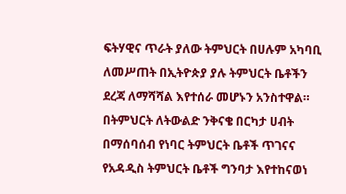ፍትሃዊና ጥራት ያለው ትምህርት በሀሉም አካባቢ ለመሥጠት በኢትዮጵያ ያሉ ትምህርት ቤቶችን ደረጃ ለማሻሻል እየተሰራ መሆኑን አንስተዋል።
በትምህርት ለትውልድ ንቅናቄ በርካታ ሀብት በማሰባሰብ የነባር ትምህርት ቤቶች ጥገናና የአዳዲስ ትምህርት ቤቶች ግንባታ እየተከናወነ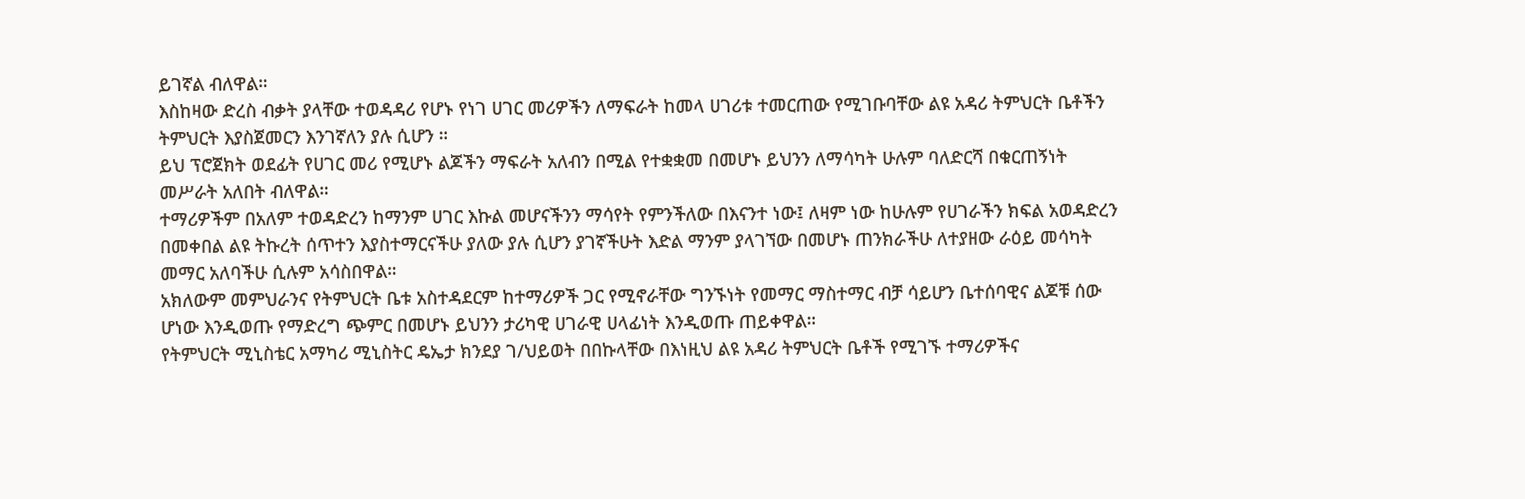ይገኛል ብለዋል።
እስከዛው ድረስ ብቃት ያላቸው ተወዳዳሪ የሆኑ የነገ ሀገር መሪዎችን ለማፍራት ከመላ ሀገሪቱ ተመርጠው የሚገቡባቸው ልዩ አዳሪ ትምህርት ቤቶችን ትምህርት እያስጀመርን እንገኛለን ያሉ ሲሆን ።
ይህ ፕሮጀክት ወደፊት የሀገር መሪ የሚሆኑ ልጆችን ማፍራት አለብን በሚል የተቋቋመ በመሆኑ ይህንን ለማሳካት ሁሉም ባለድርሻ በቁርጠኝነት መሥራት አለበት ብለዋል።
ተማሪዎችም በአለም ተወዳድረን ከማንም ሀገር እኩል መሆናችንን ማሳየት የምንችለው በእናንተ ነው፤ ለዛም ነው ከሁሉም የሀገራችን ክፍል አወዳድረን በመቀበል ልዩ ትኩረት ሰጥተን እያስተማርናችሁ ያለው ያሉ ሲሆን ያገኛችሁት እድል ማንም ያላገኘው በመሆኑ ጠንክራችሁ ለተያዘው ራዕይ መሳካት መማር አለባችሁ ሲሉም አሳስበዋል።
አክለውም መምህራንና የትምህርት ቤቱ አስተዳደርም ከተማሪዎች ጋር የሚኖራቸው ግንኙነት የመማር ማስተማር ብቻ ሳይሆን ቤተሰባዊና ልጆቹ ሰው ሆነው እንዲወጡ የማድረግ ጭምር በመሆኑ ይህንን ታሪካዊ ሀገራዊ ሀላፊነት እንዲወጡ ጠይቀዋል።
የትምህርት ሚኒስቴር አማካሪ ሚኒስትር ዴኤታ ክንደያ ገ/ህይወት በበኩላቸው በእነዚህ ልዩ አዳሪ ትምህርት ቤቶች የሚገኙ ተማሪዎችና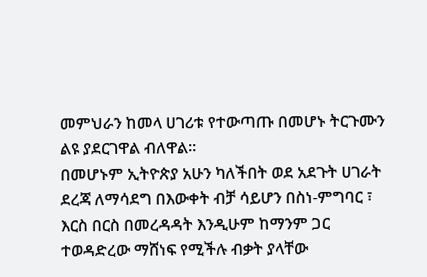መምህራን ከመላ ሀገሪቱ የተውጣጡ በመሆኑ ትርጉሙን ልዩ ያደርገዋል ብለዋል።
በመሆኑም ኢትዮጵያ አሁን ካለችበት ወደ አደጉት ሀገራት ደረጃ ለማሳደግ በእውቀት ብቻ ሳይሆን በስነ-ምግባር ፣ እርስ በርስ በመረዳዳት እንዲሁም ከማንም ጋር ተወዳድረው ማሸነፍ የሚችሉ ብቃት ያላቸው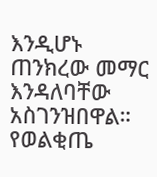እንዲሆኑ ጠንክረው መማር እንዳለባቸው አስገንዝበዋል።
የወልቂጤ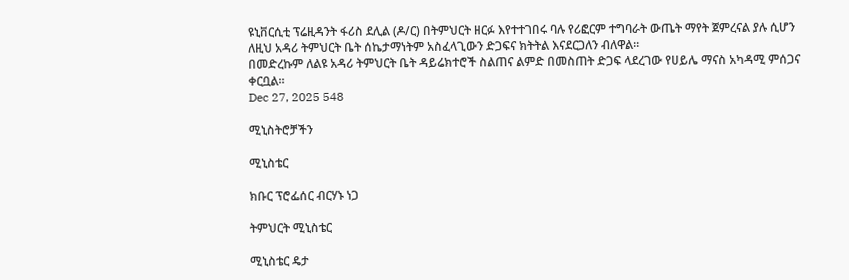ዩኒቨርሲቲ ፕሬዚዳንት ፋሪስ ደሊል (ዶ/ር) በትምህርት ዘርፉ እየተተገበሩ ባሉ የሪፎርም ተግባራት ውጤት ማየት ጀምረናል ያሉ ሲሆን ለዚህ አዳሪ ትምህርት ቤት ሰኬታማነትም አስፈላጊውን ድጋፍና ክትትል እናደርጋለን ብለዋል።
በመድረኩም ለልዩ አዳሪ ትምህርት ቤት ዳይሬክተሮች ስልጠና ልምድ በመስጠት ድጋፍ ላደረገው የሀይሌ ማናስ አካዳሚ ምሰጋና ቀርቧል።
Dec 27, 2025 548

ሚኒስትሮቻችን

ሚኒስቴር

ክቡር ፕሮፌሰር ብርሃኑ ነጋ

ትምህርት ሚኒስቴር

ሚኒስቴር ዴታ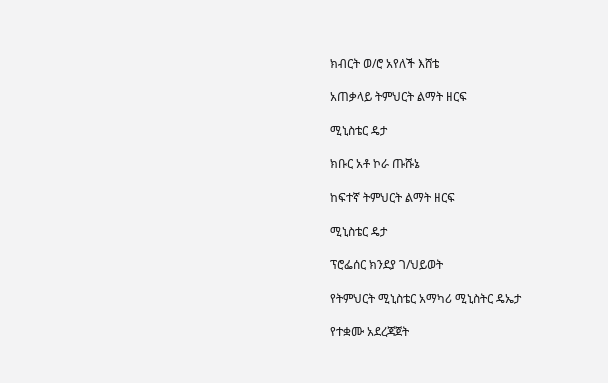ክብርት ወ/ሮ አየለች እሸቴ

አጠቃላይ ትምህርት ልማት ዘርፍ

ሚኒስቴር ዴታ

ክቡር አቶ ኮራ ጡሹኔ

ከፍተኛ ትምህርት ልማት ዘርፍ

ሚኒስቴር ዴታ

ፕሮፌሰር ክንደያ ገ/ህይወት

የትምህርት ሚኒስቴር አማካሪ ሚኒስትር ዴኤታ

የተቋሙ አደረጃጀት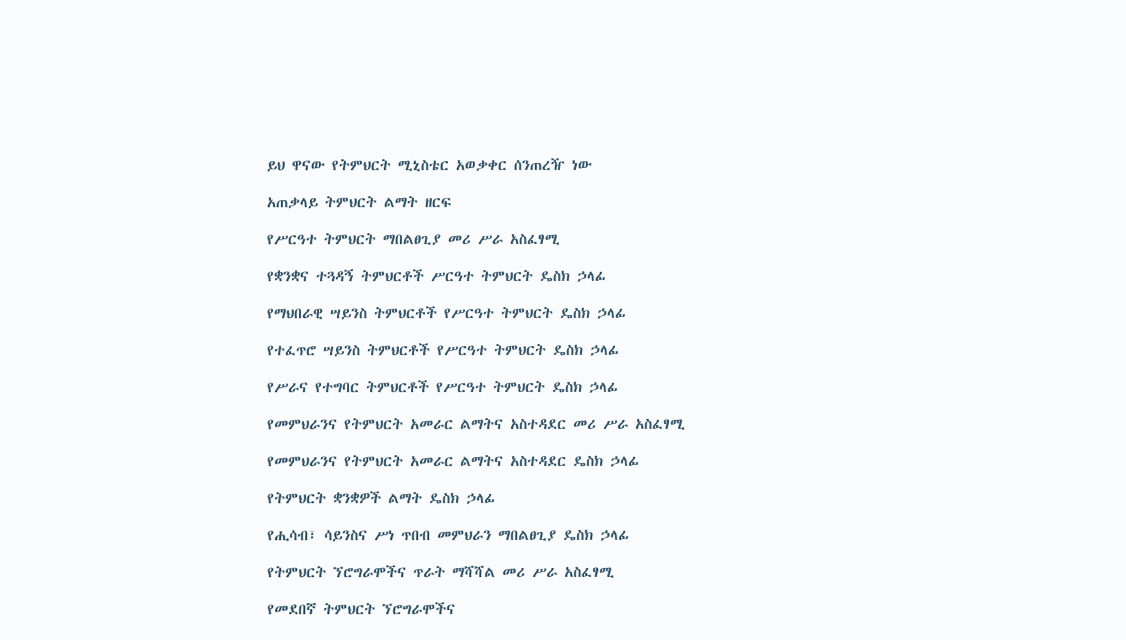ይህ ዋናው የትምህርት ሚኒስቴር አወቃቀር ሰንጠረዥ ነው

አጠቃላይ ትምህርት ልማት ዘርፍ

የሥርዓተ ትምህርት ማበልፀጊያ መሪ ሥራ አስፈፃሚ

የቋንቋና ተጓዳኝ ትምህርቶች ሥርዓተ ትምህርት ዴስክ ኃላፊ

የማህበራዊ ሣይንስ ትምህርቶች የሥርዓተ ትምህርት ዴስክ ኃላፊ

የተፈጥሮ ሣይንስ ትምህርቶች የሥርዓተ ትምህርት ዴስክ ኃላፊ

የሥራና የተግባር ትምህርቶች የሥርዓተ ትምህርት ዴስክ ኃላፊ

የመምህራንና የትምህርት አመራር ልማትና አስተዳደር መሪ ሥራ አስፈፃሚ

የመምህራንና የትምህርት አመራር ልማትና አስተዳደር ዴስክ ኃላፊ

የትምህርት ቋንቋዎች ልማት ዴስክ ኃላፊ

የሒሳብ፣ ሳይንስና ሥነ ጥበብ መምህራን ማበልፀጊያ ዴስክ ኃላፊ

የትምህርት ኘሮግራሞችና ጥራት ማሻሻል መሪ ሥራ አስፈፃሚ

የመደበኛ ትምህርት ኘሮግራሞችና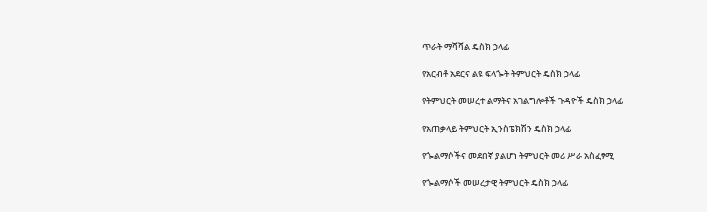ጥራት ማሻሻል ዴስክ ኃላፊ

የአርብቶ አደርና ልዩ ፍላጐት ትምህርት ዴስክ ኃላፊ

የትምህርት መሠረተ ልማትና አገልግሎቶች ጉዳዮች ዴስክ ኃላፊ

የአጠቃላይ ትምህርት ኢንስፔክሽን ዴስክ ኃላፊ

የጐልማሶችና መደበኛ ያልሆነ ትምህርት መሪ ሥራ አስፈፃሚ

የጐልማሶች መሠረታዊ ትምህርት ዴስክ ኃላፊ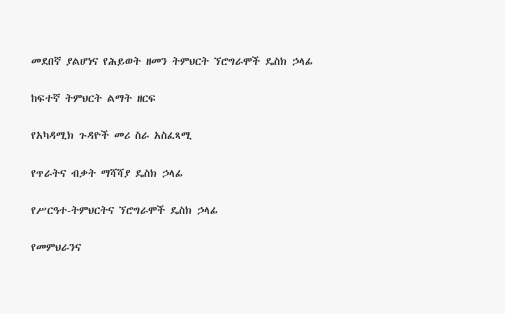መደበኛ ያልሆነና የሕይወት ዘመን ትምህርት ኘሮግራሞች ዴስክ ኃላፊ

ከፍተኛ ትምህርት ልማት ዘርፍ

የአካዳሚክ ጉዳዮች መሪ ስራ አስፈጻሚ

የጥራትና ብቃት ማሻሻያ ዴስክ ኃላፊ

የሥርዓተ-ትምህርትና ኘሮግራሞች ዴስክ ኃላፊ

የመምህራንና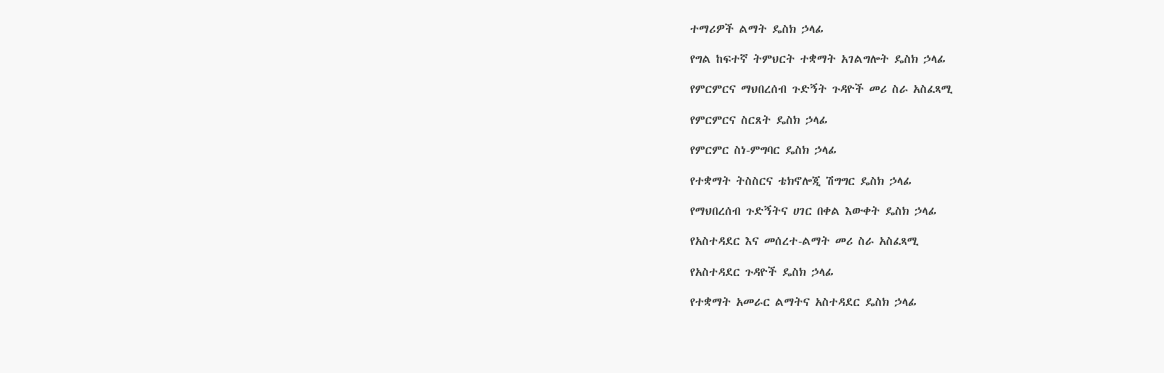ተማሪዎች ልማት ዴስክ ኃላፊ

የግል ከፍተኛ ትምህርት ተቋማት አገልግሎት ዴስክ ኃላፊ

የምርምርና ማህበረሰብ ጉድኝት ጉዳዮች መሪ ስራ አስፈጻሚ

የምርምርና ስርጸት ዴስክ ኃላፊ

የምርምር ስነ-ምግባር ዴስክ ኃላፊ

የተቋማት ትስስርና ቴክኖሎጂ ሽግግር ዴስክ ኃላፊ

የማህበረሰብ ጉድኝትና ሀገር በቀል እውቀት ዴስክ ኃላፊ

የአስተዳደር እና መሰረተ-ልማት መሪ ስራ አስፈጻሚ

የአስተዳደር ጉዳዮች ዴስክ ኃላፊ

የተቋማት አመራር ልማትና አስተዳደር ዴስክ ኃላፊ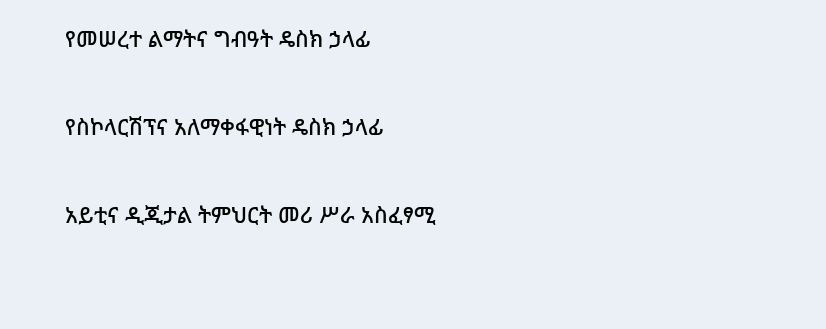የመሠረተ ልማትና ግብዓት ዴስክ ኃላፊ

የስኮላርሽፕና አለማቀፋዊነት ዴስክ ኃላፊ

አይቲና ዲጂታል ትምህርት መሪ ሥራ አስፈፃሚ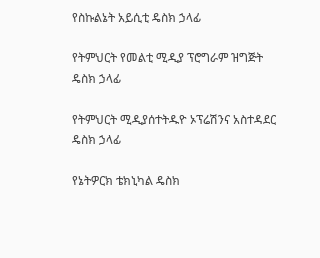የስኩልኔት አይሲቲ ዴስክ ኃላፊ

የትምህርት የመልቲ ሚዲያ ፕሮግራም ዝግጅት ዴስክ ኃላፊ

የትምህርት ሚዲያሰተትዱዮ ኦፕሬሽንና አስተዳደር ዴስክ ኃላፊ

የኔትዎርክ ቴክኒካል ዴስክ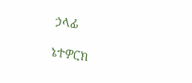ኃላፊ

ኔተዎርክ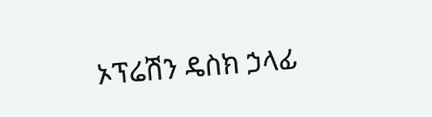ኦፕሬሽን ዴስክ ኃላፊ